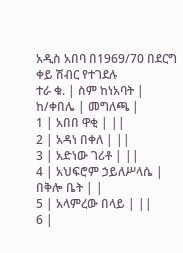አዲስ አበባ በ1969/70 በደርግ ቀይ ሽብር የተገደሉ
ተራ ቁ. | ስም ከነአባት | ከ/ቀበሌ | መግለጫ |
1 | አበበ ዋቂ | ||
2 | አዳነ በቀለ | ||
3 | አድነው ገሪቶ | ||
4 | አህፍሮም ኃይለሥላሴ | በቅሎ ቤት | |
5 | አላምረው በላይ | ||
6 |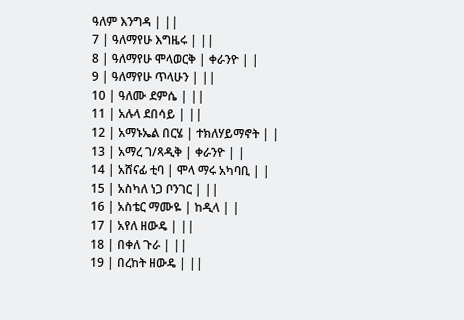ዓለም እንግዳ | ||
7 | ዓለማየሁ እግዜሩ | ||
8 | ዓለማየሁ ሞላወርቅ | ቀራንዮ | |
9 | ዓለማየሁ ጥላሁን | ||
10 | ዓለሙ ደምሴ | ||
11 | አሉላ ደበሳይ | ||
12 | አማኑኤል በርሄ | ተክለሃይማኖት | |
13 | አማረ ገ/ጻዲቅ | ቀራንዮ | |
14 | አሸናፊ ቲባ | ሞላ ማሩ አካባቢ | |
15 | አስካለ ነጋ ቦንገር | ||
16 | አስቴር ማሙዬ | ከዲላ | |
17 | አየለ ዘውዴ | ||
18 | በቀለ ጉራ | ||
19 | በረከት ዘውዴ | ||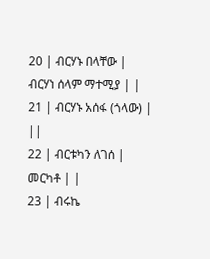20 | ብርሃኑ በላቸው | ብርሃነ ሰላም ማተሚያ | |
21 | ብርሃኑ አሰፋ (ጎላው) | ||
22 | ብርቱካን ለገሰ | መርካቶ | |
23 | ብሩኬ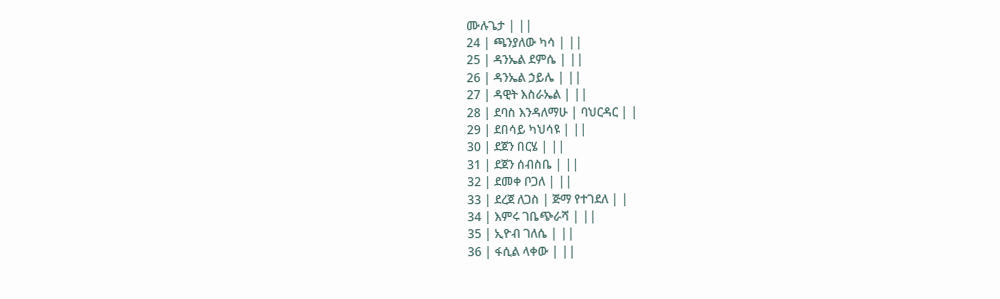ሙሉጌታ | ||
24 | ጫንያለው ካሳ | ||
25 | ዳንኤል ደምሴ | ||
26 | ዳንኤል ኃይሌ | ||
27 | ዳዊት እስራኤል | ||
28 | ደባስ እንዳለማሁ | ባህርዳር | |
29 | ደበሳይ ካህሳዩ | ||
30 | ደጀን በርሄ | ||
31 | ደጀን ሰብስቤ | ||
32 | ደመቀ ቦጋለ | ||
33 | ደረጀ ለጋስ | ጅማ የተገደለ | |
34 | እምሩ ገቤጭራሻ | ||
35 | ኢዮብ ገለሴ | ||
36 | ፋሲል ላቀው | ||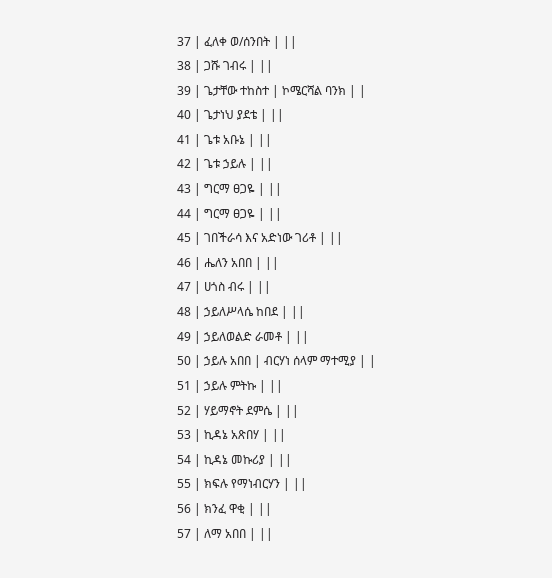37 | ፈለቀ ወ/ሰንበት | ||
38 | ጋሹ ገብሩ | ||
39 | ጌታቸው ተከስተ | ኮሜርሻል ባንክ | |
40 | ጌታነህ ያደቴ | ||
41 | ጌቱ አቡኔ | ||
42 | ጌቱ ኃይሉ | ||
43 | ግርማ ፀጋዬ | ||
44 | ግርማ ፀጋዬ | ||
45 | ገበችራሳ እና አድነው ገሪቶ | ||
46 | ሔለን አበበ | ||
47 | ሀጎስ ብሩ | ||
48 | ኃይለሥላሴ ከበደ | ||
49 | ኃይለወልድ ራመቶ | ||
50 | ኃይሉ አበበ | ብርሃነ ሰላም ማተሚያ | |
51 | ኃይሉ ምትኩ | ||
52 | ሃይማኖት ደምሴ | ||
53 | ኪዳኔ አጽበሃ | ||
54 | ኪዳኔ መኩሪያ | ||
55 | ክፍሉ የማነብርሃን | ||
56 | ክንፈ ዋቂ | ||
57 | ለማ አበበ | ||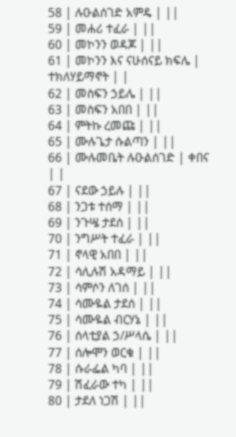58 | ሉዑልሰገድ አምዴ | ||
59 | መሐሪ ተፈራ | ||
60 | መኮንን ወዳጆ | ||
61 | መኮንን እና ናሁሰናይ ክፍሌ | ተክለሃይማኖት | |
62 | መስፍን ኃይሌ | ||
63 | መስፍን አበበ | ||
64 | ምትኩ ረመጩ | ||
65 | ሙሉጌታ ሱልጣን | ||
66 | ሙሉመቤት ሉዑልሰገድ | ቀበና | |
67 | ናደው ኃይሉ | ||
68 | ንጋቱ ተሰማ | ||
69 | ንጉሤ ታደሰ | ||
70 | ንግሥት ተፈራ | ||
71 | ኖላዊ አበበ | ||
72 | ሳሊሉሽ አዳማይ | ||
73 | ሳምሶን ለገሰ | ||
74 | ሳሙዬል ታደሰ | ||
75 | ሳሙዬል ብርሃኔ | ||
76 | ሰላቲያል ኃ/ሥላሴ | ||
77 | ሰሎሞን ወርቁ | ||
78 | ሱራፌል ካባ | ||
79 | ሽፈራው ተካ | ||
80 | ታደለ ነጋሽ | ||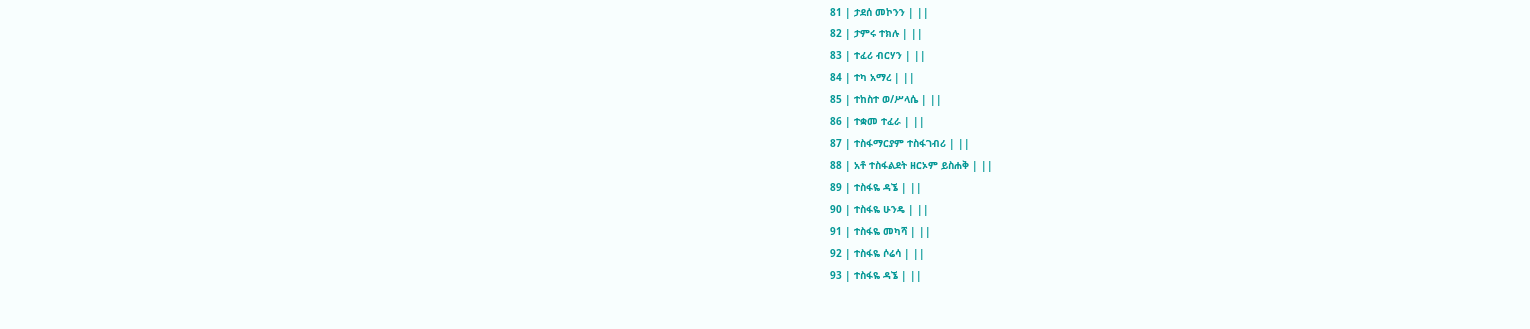81 | ታደሰ መኮንን | ||
82 | ታምሩ ተክሉ | ||
83 | ተፈሪ ብርሃን | ||
84 | ተካ አማረ | ||
85 | ተከስተ ወ/ሥላሴ | ||
86 | ተቋመ ተፈራ | ||
87 | ተስፋማርያም ተስፋገብሪ | ||
88 | አቶ ተስፋልደት ዘርኦም ይስሐቅ | ||
89 | ተስፋዬ ዳኜ | ||
90 | ተስፋዬ ሁንዴ | ||
91 | ተስፋዬ መካሻ | ||
92 | ተስፋዬ ሶሬሳ | ||
93 | ተስፋዬ ዳኜ | ||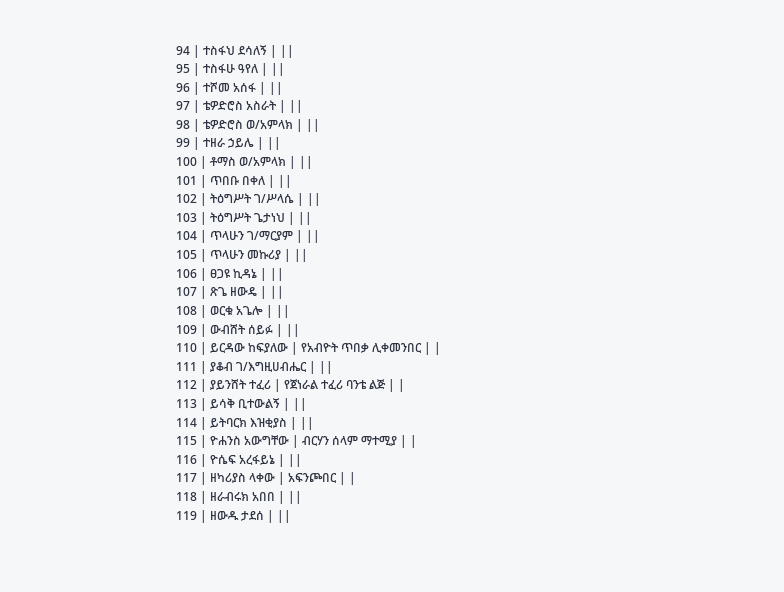94 | ተስፋህ ደሳለኝ | ||
95 | ተስፋሁ ዓየለ | ||
96 | ተሾመ አሰፋ | ||
97 | ቴዎድሮስ አስራት | ||
98 | ቴዎድሮስ ወ/አምላክ | ||
99 | ተዘራ ኃይሌ | ||
100 | ቶማስ ወ/አምላክ | ||
101 | ጥበቡ በቀለ | ||
102 | ትዕግሥት ገ/ሥላሴ | ||
103 | ትዕግሥት ጌታነህ | ||
104 | ጥላሁን ገ/ማርያም | ||
105 | ጥላሁን መኩሪያ | ||
106 | ፀጋዩ ኪዳኔ | ||
107 | ጽጌ ዘውዴ | ||
108 | ወርቁ አጌሎ | ||
109 | ውብሸት ሰይፉ | ||
110 | ይርዳው ከፍያለው | የአብዮት ጥበቃ ሊቀመንበር | |
111 | ያቆብ ገ/እግዚሀብሔር | ||
112 | ያይንሸት ተፈሪ | የጀነራል ተፈሪ ባንቴ ልጅ | |
113 | ይሳቅ ቢተውልኝ | ||
114 | ይትባርክ እዝቂያስ | ||
115 | ዮሐንስ አውግቸው | ብርሃን ሰላም ማተሚያ | |
116 | ዮሴፍ አረፋይኔ | ||
117 | ዘካሪያስ ላቀው | አፍንጮበር | |
118 | ዘራብሩክ አበበ | ||
119 | ዘውዱ ታደሰ | ||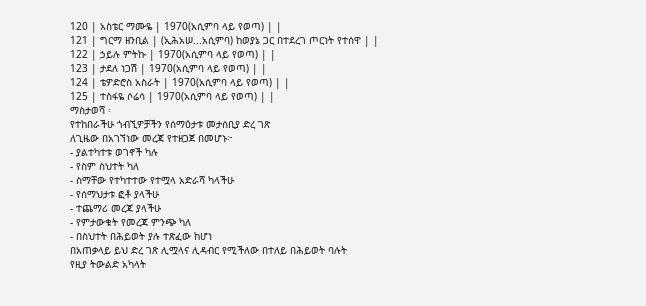120 | አስቴር ማሙዬ | 1970(አሲምባ ላይ የወጣ) | |
121 | ግርማ ዘንቢል | (ኢሕአሠ...አሲምባ) ከወያኔ ጋር በተደረገ ጦርነት የተሰዋ | |
122 | ኃይሉ ምትኩ | 1970(አሲምባ ላይ የወጣ) | |
123 | ታደለ ነጋሽ | 1970(አሲምባ ላይ የወጣ) | |
124 | ቴዎድሮስ አስራት | 1970(አሲምባ ላይ የወጣ) | |
125 | ተስፋዬ ሶሬሳ | 1970(አሲምባ ላይ የወጣ) | |
ማስታወሻ ፡
የተከበራችሁ ጎብኚዎቻችን የሰማዕታቱ መታሰቢያ ድረ ገጽ
ለጊዜው በአገኘነው መረጃ የተዘጋጀ በመሆኑ፦
- ያልተካተቱ ወገኖች ካሉ
- የስም ስህተት ካለ
- ስማቸው የተካተተው የተሟላ አድራሻ ካላችሁ
- የሰማህታቱ ፎቶ ያላችሁ
- ተጨማሪ መረጃ ያላችሁ
- የምታውቁት የመረጃ ምንጭ ካለ
- በስህተት በሕይወት ያሉ ተጽፈው ከሆነ
በአጠቃላይ ይህ ድረ ገጽ ሊሟላና ሊዳብር የሚችለው በተለይ በሕይወት ባሉት
የዚያ ትውልድ አካላት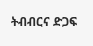ትብብርና ድጋፍ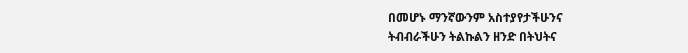በመሆኑ ማንኛውንም አስተያየታችሁንና
ትብብራችሁን ትልኩልን ዘንድ በትህትና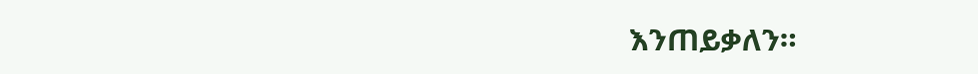እንጠይቃለን።